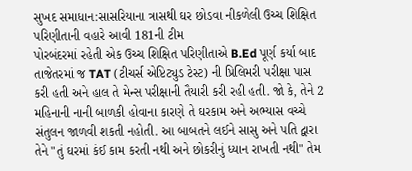સુખદ સમાધાન:સાસરિયાના ત્રાસથી ઘર છોડવા નીકળેલી ઉચ્ચ શિક્ષિત પરિણીતાની વહારે આવી 181ની ટીમ
પોરબંદરમાં રહેતી એક ઉચ્ચ શિક્ષિત પરિણીતાએ B.Ed પૂર્ણ કર્યા બાદ તાજેતરમાં જ TAT (ટીચર્સ એપ્ટિટ્યુડ ટેસ્ટ) ની પ્રિલિમરી પરીક્ષા પાસ કરી હતી અને હાલ તે મેન્સ પરીક્ષાની તૈયારી કરી રહી હતી. જો કે, તેને 2 મહિનાની નાની બાળકી હોવાના કારણે તે ઘરકામ અને અભ્યાસ વચ્ચે સંતુલન જાળવી શકતી નહોતી. આ બાબતને લઈને સાસુ અને પતિ દ્વારા તેને "તું ઘરમાં કંઈ કામ કરતી નથી અને છોકરીનું ધ્યાન રાખતી નથી" તેમ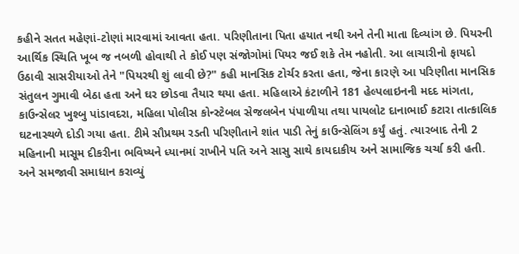કહીને સતત મહેણાં-ટોણાં મારવામાં આવતા હતા. પરિણીતાના પિતા હયાત નથી અને તેની માતા દિવ્યાંગ છે. પિયરની આર્થિક સ્થિતિ ખૂબ જ નબળી હોવાથી તે કોઈ પણ સંજોગોમાં પિયર જઈ શકે તેમ નહોતી. આ લાચારીનો ફાયદો ઉઠાવી સાસરીયાઓ તેને "પિયરથી શું લાવી છે?" કહી માનસિક ટોર્ચર કરતા હતા, જેના કારણે આ પરિણીતા માનસિક સંતુલન ગુમાવી બેઠા હતા અને ઘર છોડવા તૈયાર થયા હતા. મહિલાએ કંટાળીને 181 હેલ્પલાઇનની મદદ માંગતા, કાઉન્સેલર ખુશ્બુ પાંડાવદરા, મહિલા પોલીસ કોન્સ્ટેબલ સેજલબેન પંપાળીયા તથા પાયલોટ દાનાભાઈ કટારા તાત્કાલિક ઘટનાસ્થળે દોડી ગયા હતા. ટીમે સૌપ્રથમ રડતી પરિણીતાને શાંત પાડી તેનું કાઉન્સેલિંગ કર્યું હતું. ત્યારબાદ તેની 2 મહિનાની માસૂમ દીકરીના ભવિષ્યને ધ્યાનમાં રાખીને પતિ અને સાસુ સાથે કાયદાકીય અને સામાજિક ચર્ચા કરી હતી. અને સમજાવી સમાધાન કરાવ્યું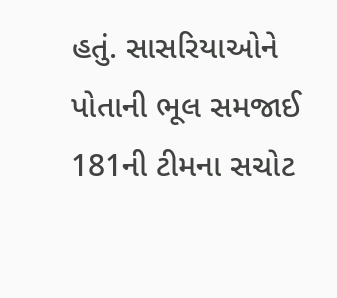હતું. સાસરિયાઓને પોતાની ભૂલ સમજાઈ
181ની ટીમના સચોટ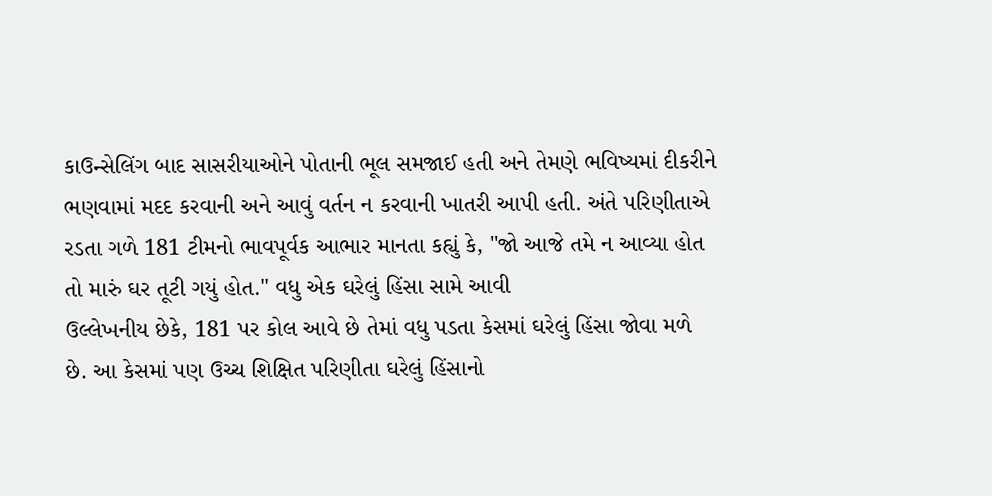કાઉન્સેલિંગ બાદ સાસરીયાઓને પોતાની ભૂલ સમજાઈ હતી અને તેમણે ભવિષ્યમાં દીકરીને ભણવામાં મદદ કરવાની અને આવું વર્તન ન કરવાની ખાતરી આપી હતી. અંતે પરિણીતાએ રડતા ગળે 181 ટીમનો ભાવપૂર્વક આભાર માનતા કહ્યું કે, "જો આજે તમે ન આવ્યા હોત તો મારું ઘર તૂટી ગયું હોત." વધુ એક ઘરેલું હિંસા સામે આવી
ઉલ્લેખનીય છેકે, 181 પર કોલ આવે છે તેમાં વધુ પડતા કેસમાં ઘરેલું હિંસા જોવા મળે છે. આ કેસમાં પણ ઉચ્ચ શિક્ષિત પરિણીતા ઘરેલું હિંસાનો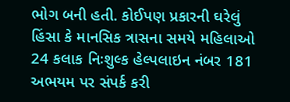ભોગ બની હતી. કોઈપણ પ્રકારની ઘરેલું હિંસા કે માનસિક ત્રાસના સમયે મહિલાઓ 24 કલાક નિઃશુલ્ક હેલ્પલાઇન નંબર 181 અભયમ પર સંપર્ક કરી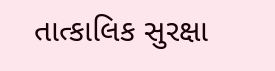તાત્કાલિક સુરક્ષા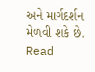અને માર્ગદર્શન મેળવી શકે છે.
Read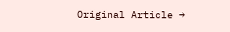Original Article →